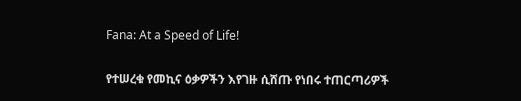Fana: At a Speed of Life!

የተሠረቁ የመኪና ዕቃዎችን እየገዙ ሲሸጡ የነበሩ ተጠርጣሪዎች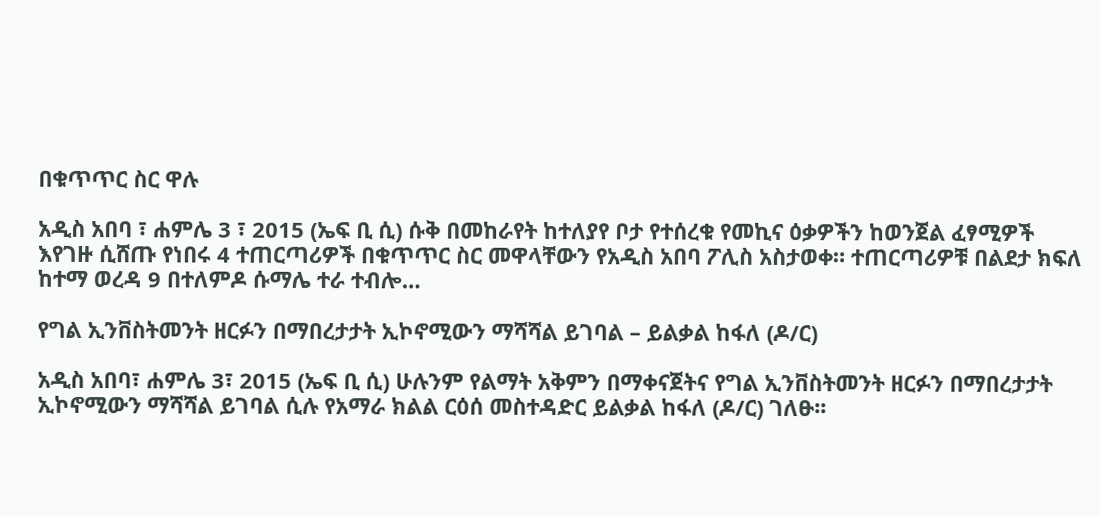በቁጥጥር ስር ዋሉ

አዲስ አበባ ፣ ሐምሌ 3 ፣ 2015 (ኤፍ ቢ ሲ) ሱቅ በመከራየት ከተለያየ ቦታ የተሰረቁ የመኪና ዕቃዎችን ከወንጀል ፈፃሚዎች እየገዙ ሲሸጡ የነበሩ 4 ተጠርጣሪዎች በቁጥጥር ስር መዋላቸውን የአዲስ አበባ ፖሊስ አስታወቀ። ተጠርጣሪዎቹ በልደታ ክፍለ ከተማ ወረዳ 9 በተለምዶ ሱማሌ ተራ ተብሎ…

የግል ኢንቨስትመንት ዘርፉን በማበረታታት ኢኮኖሚውን ማሻሻል ይገባል – ይልቃል ከፋለ (ዶ/ር)

አዲስ አበባ፣ ሐምሌ 3፣ 2015 (ኤፍ ቢ ሲ) ሁሉንም የልማት አቅምን በማቀናጀትና የግል ኢንቨስትመንት ዘርፉን በማበረታታት ኢኮኖሚውን ማሻሻል ይገባል ሲሉ የአማራ ክልል ርዕሰ መስተዳድር ይልቃል ከፋለ (ዶ/ር) ገለፁ፡፡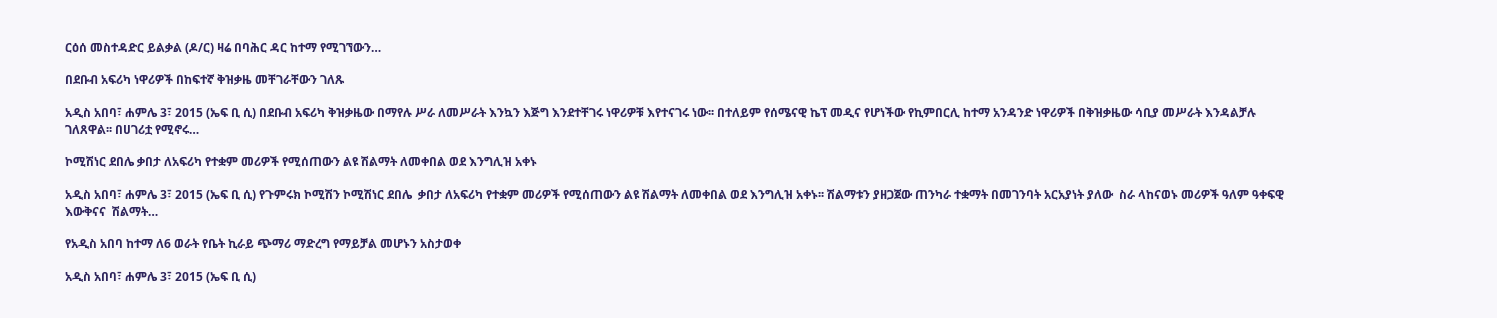ርዕሰ መስተዳድር ይልቃል (ዶ/ር) ዛሬ በባሕር ዳር ከተማ የሚገኘውን…

በደቡብ አፍሪካ ነዋሪዎች በከፍተኛ ቅዝቃዜ መቸገራቸውን ገለጹ

አዲስ አበባ፣ ሐምሌ 3፣ 2015 (ኤፍ ቢ ሲ) በደቡብ አፍሪካ ቅዝቃዜው በማየሉ ሥራ ለመሥራት እንኳን እጅግ እንደተቸገሩ ነዋሪዎቹ እየተናገሩ ነው፡፡ በተለይም የሰሜናዊ ኬፕ መዲና የሆነችው የኪምበርሊ ከተማ አንዳንድ ነዋሪዎች በቅዝቃዜው ሳቢያ መሥራት እንዳልቻሉ ገለጸዋል፡፡ በሀገሪቷ የሚኖሩ…

ኮሚሽነር ደበሌ ቃበታ ለአፍሪካ የተቋም መሪዎች የሚሰጠውን ልዩ ሽልማት ለመቀበል ወደ እንግሊዝ አቀኑ

አዲስ አበባ፣ ሐምሌ 3፣ 2015 (ኤፍ ቢ ሲ) የጉምሩክ ኮሚሽን ኮሚሽነር ደበሌ  ቃበታ ለአፍሪካ የተቋም መሪዎች የሚሰጠውን ልዩ ሽልማት ለመቀበል ወደ እንግሊዝ አቀኑ፡፡ ሽልማቱን ያዘጋጀው ጠንካራ ተቋማት በመገንባት አርአያነት ያለው  ስራ ላከናወኑ መሪዎች ዓለም ዓቀፍዊ እውቅናና  ሽልማት…

የአዲስ አበባ ከተማ ለ6 ወራት የቤት ኪራይ ጭማሪ ማድረግ የማይቻል መሆኑን አስታወቀ

አዲስ አበባ፣ ሐምሌ 3፣ 2015 (ኤፍ ቢ ሲ)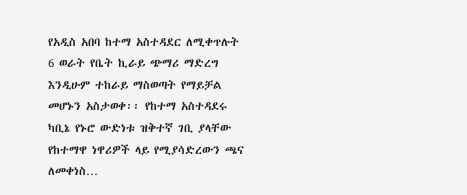የአዲስ አበባ ከተማ አስተዳደር ለሚቀጥሉት 6 ወራት የቤት ኪራይ ጭማሪ ማድረግ እንዲሁም ተከራይ ማስወጣት የማይቻል መሆኑን አስታወቀ፡፡ የከተማ አስተዳደሩ ካቢኔ የኑሮ ውድነቱ ዝቅተኛ ገቢ ያላቸው የከተማዋ ነዋሪዎች ላይ የሚያሳድረውን ጫና ለመቀነስ…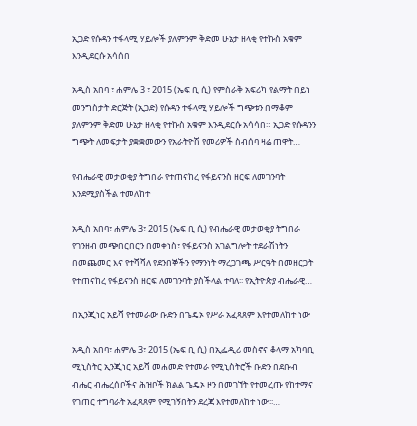ኢጋድ የሱዳን ተፋላሚ ሃይሎች ያለምንም ቅድመ ሁኔታ ዘላቂ የተኩስ አቁም እንዲደርሱ አሳሰበ

አዲስ አበባ ፣ ሐምሌ 3 ፣ 2015 (ኤፍ ቢ ሲ) የምስራቅ አፍሪካ የልማት በይነ መንግስታት ድርጅት (ኢጋድ) የሱዳን ተፋላሚ ሃይሎች ግጭቱን በማቆም ያለምንም ቅድመ ሁኔታ ዘላቂ የተኩስ አቁም እንዲደርሱ አሳሳበ። ኢጋድ የሱዳንን ግጭት ለመፍታት ያቋቋመውን የአራትዮሽ የመሪዎች ስብሰባ ዛሬ ጠዋት…

የብሔራዊ መታወቂያ ትግበራ የተጠናከረ የፋይናንስ ዘርፍ ለመገንባት እንደሚያስችል ተመለከተ

አዲስ አበባ፣ ሐምሌ 3፣ 2015 (ኤፍ ቢ ሲ) የብሔራዊ መታወቂያ ትግበራ የገንዘብ መጭበርበርን በመቀነስ፣ የፋይናንስ አገልግሎት ተደራሽነትን በመጨመር እና የተሻሻለ የደንበኞችን የማንነት ማረጋገጫ ሥርዓት በመዘርጋት የተጠናከረ የፋይናንስ ዘርፍ ለመገንባት ያስችላል ተባለ፡፡ የኢትዮጵያ ብሔራዊ…

በኢንጂነር አይሻ የተመራው ቡድን በጌዴኦ የሥራ አፈጻጸም እየተመለከተ ነው

አዲስ አበባ፣ ሐምሌ 3፣ 2015 (ኤፍ ቢ ሲ) በኢፌዲሪ መስኖና ቆላማ አካባቢ ሚኒስትር ኢንጂነር አይሻ መሐመድ የተመራ የሚኒስትሮች ቡድን በደቡብ ብሔር ብሔረሰቦችና ሕዝቦች ክልል ጌዴኦ ዞን በመገኘት የተመረጡ የከተማና የገጠር ተግባራት አፈጻጸም የሚገኝበትን ደረጃ እየተመለከተ ነው፡፡…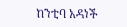ከንቲባ አዳነች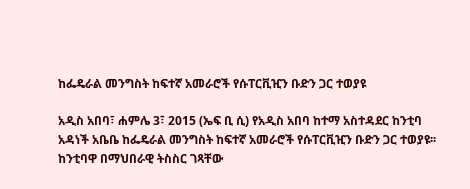ከፌዴራል መንግስት ከፍተኛ አመራሮች የሱፐርቪዢን ቡድን ጋር ተወያዩ

አዲስ አበባ፣ ሐምሌ 3፣ 2015 (ኤፍ ቢ ሲ) የአዲስ አበባ ከተማ አስተዳደር ከንቲባ አዳነች አቤቤ ከፌዴራል መንግስት ከፍተኛ አመራሮች የሱፐርቪዢን ቡድን ጋር ተወያዩ፡፡ ከንቲባዋ በማህበራዊ ትስስር ገጻቸው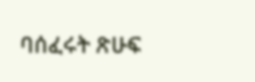ባሰፈሩት ጽሁፍ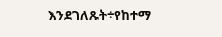እንደገለጹት÷የከተማ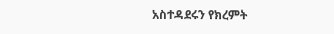አስተዳደሩን የክረምት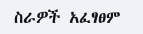ስራዎች አፈፃፀም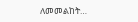ለመመልከት…